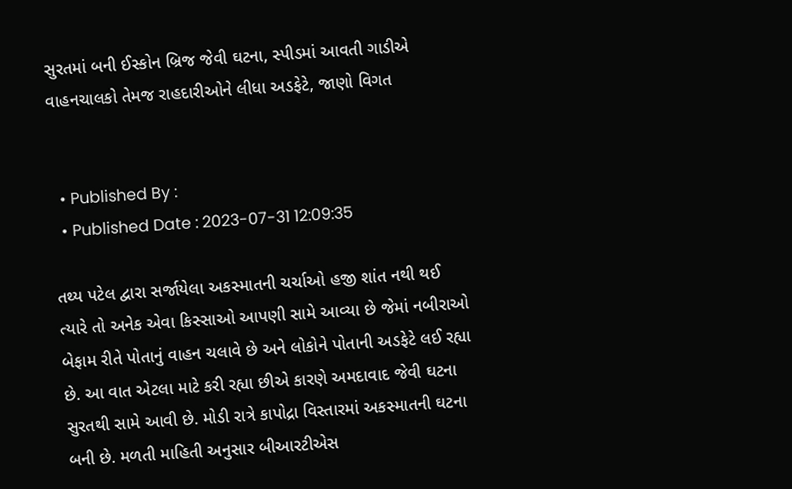સુરતમાં બની ઈસ્કોન બ્રિજ જેવી ઘટના, સ્પીડમાં આવતી ગાડીએ વાહનચાલકો તેમજ રાહદારીઓને લીધા અડફેટે, જાણો વિગત


  • Published By :
  • Published Date : 2023-07-31 12:09:35

તથ્ય પટેલ દ્વારા સર્જાયેલા અકસ્માતની ચર્ચાઓ હજી શાંત નથી થઈ ત્યારે તો અનેક એવા કિસ્સાઓ આપણી સામે આવ્યા છે જેમાં નબીરાઓ બેફામ રીતે પોતાનું વાહન ચલાવે છે અને લોકોને પોતાની અડફેટે લઈ રહ્યા છે. આ વાત એટલા માટે કરી રહ્યા છીએ કારણે અમદાવાદ જેવી ઘટના સુરતથી સામે આવી છે. મોડી રાત્રે કાપોદ્રા વિસ્તારમાં અકસ્માતની ઘટના બની છે. મળતી માહિતી અનુસાર બીઆરટીએસ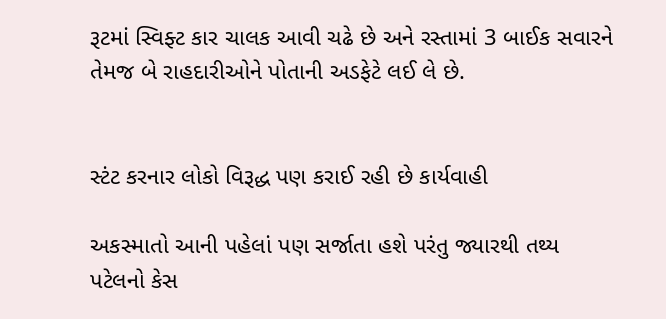રૂટમાં સ્વિફ્ટ કાર ચાલક આવી ચઢે છે અને રસ્તામાં 3 બાઈક સવારને તેમજ બે રાહદારીઓને પોતાની અડફેટે લઈ લે છે.


સ્ટંટ કરનાર લોકો વિરૂદ્ધ પણ કરાઈ રહી છે કાર્યવાહી

અકસ્માતો આની પહેલાં પણ સર્જાતા હશે પરંતુ જ્યારથી તથ્ય પટેલનો કેસ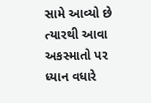સામે આવ્યો છે ત્યારથી આવા અકસ્માતો પર  ધ્યાન વધારે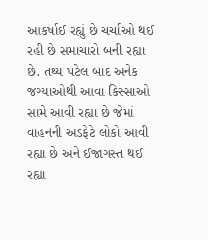આકર્ષાઈ રહ્યું છે ચર્ચાઓ થઈ રહી છે સમાચારો બની રહ્યા છે. તથ્ય પટેલ બાદ અનેક જગ્યાઓથી આવા કિસ્સાઓ સામે આવી રહ્યા છે જેમાં વાહનની અડફેટે લોકો આવી રહ્યા છે અને ઈજાગસ્ત થઈ રહ્યા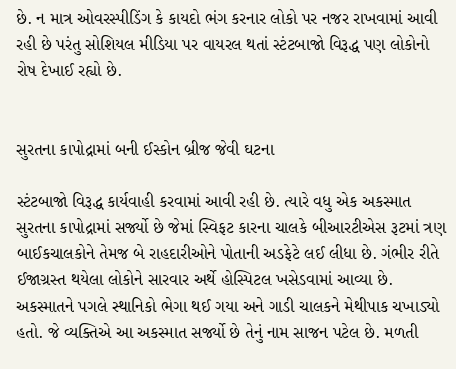છે. ન માત્ર ઓવરસ્પીડિંગ કે કાયદો ભંગ કરનાર લોકો પર નજર રાખવામાં આવી રહી છે પરંતુ સોશિયલ મીડિયા પર વાયરલ થતાં સ્ટંટબાજો વિરૂદ્ધ પણ લોકોનો રોષ દેખાઈ રહ્યો છે.


સુરતના કાપોદ્રામાં બની ઈસ્કોન બ્રીજ જેવી ઘટના

સ્ટંટબાજો વિરૂદ્ધ કાર્યવાહી કરવામાં આવી રહી છે. ત્યારે વધુ એક અકસ્માત સુરતના કાપોદ્રામાં સર્જ્યો છે જેમાં સ્વિફટ કારના ચાલકે બીઆરટીએસ રૂટમાં ત્રણ બાઈકચાલકોને તેમજ બે રાહદારીઓને પોતાની અડફેટે લઈ લીધા છે. ગંભીર રીતે ઈજાગ્રસ્ત થયેલા લોકોને સારવાર અર્થે હોસ્પિટલ ખસેડવામાં આવ્યા છે. અકસ્માતને પગલે સ્થાનિકો ભેગા થઈ ગયા અને ગાડી ચાલકને મેથીપાક ચખાડ્યો હતો. જે વ્યક્તિએ આ અકસ્માત સર્જ્યો છે તેનું નામ સાજન પટેલ છે. મળતી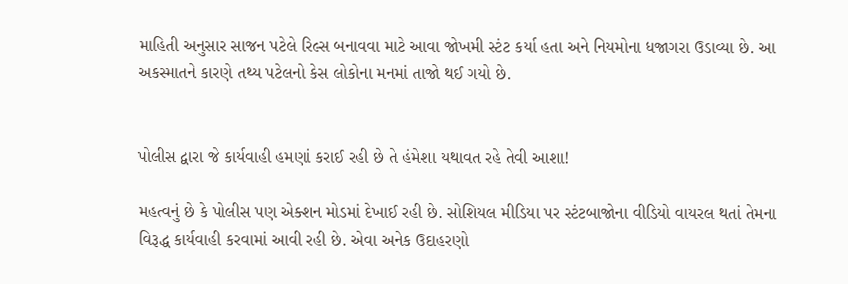માહિતી અનુસાર સાજન પટેલે રિલ્સ બનાવવા માટે આવા જોખમી સ્ટંટ કર્યા હતા અને નિયમોના ધજાગરા ઉડાવ્યા છે. આ અકસ્માતને કારણે તથ્ય પટેલનો કેસ લોકોના મનમાં તાજો થઈ ગયો છે.


પોલીસ દ્વારા જે કાર્યવાહી હમણાં કરાઈ રહી છે તે હંમેશા યથાવત રહે તેવી આશા!

મહત્વનું છે કે પોલીસ પણ એક્શન મોડમાં દેખાઈ રહી છે. સોશિયલ મીડિયા પર સ્ટંટબાજોના વીડિયો વાયરલ થતાં તેમના વિરૂદ્ધ કાર્યવાહી કરવામાં આવી રહી છે. એવા અનેક ઉદાહરણો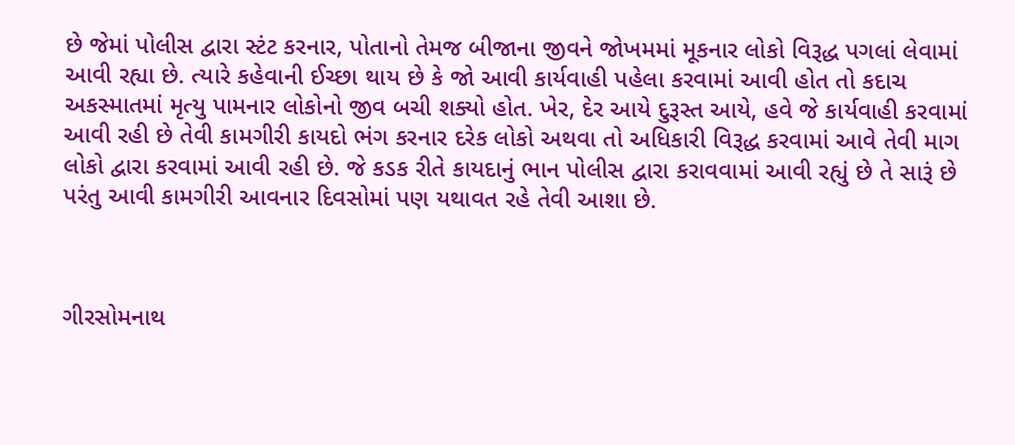છે જેમાં પોલીસ દ્વારા સ્ટંટ કરનાર, પોતાનો તેમજ બીજાના જીવને જોખમમાં મૂકનાર લોકો વિરૂદ્ધ પગલાં લેવામાં આવી રહ્યા છે. ત્યારે કહેવાની ઈચ્છા થાય છે કે જો આવી કાર્યવાહી પહેલા કરવામાં આવી હોત તો કદાચ અકસ્માતમાં મૃત્યુ પામનાર લોકોનો જીવ બચી શક્યો હોત. ખેર, દેર આયે દુરૂસ્ત આયે, હવે જે કાર્યવાહી કરવામાં આવી રહી છે તેવી કામગીરી કાયદો ભંગ કરનાર દરેક લોકો અથવા તો અધિકારી વિરૂદ્ધ કરવામાં આવે તેવી માગ લોકો દ્વારા કરવામાં આવી રહી છે. જે કડક રીતે કાયદાનું ભાન પોલીસ દ્વારા કરાવવામાં આવી રહ્યું છે તે સારૂં છે પરંતુ આવી કામગીરી આવનાર દિવસોમાં પણ યથાવત રહે તેવી આશા છે.



ગીરસોમનાથ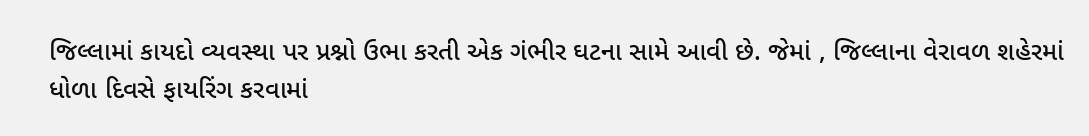જિલ્લામાં કાયદો વ્યવસ્થા પર પ્રશ્નો ઉભા કરતી એક ગંભીર ઘટના સામે આવી છે. જેમાં , જિલ્લાના વેરાવળ શહેરમાં ધોળા દિવસે ફાયરિંગ કરવામાં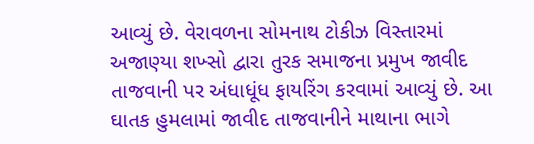આવ્યું છે. વેરાવળના સોમનાથ ટોકીઝ વિસ્તારમાં અજાણ્યા શખ્સો દ્વારા તુરક સમાજના પ્રમુખ જાવીદ તાજવાની પર અંધાધૂંધ ફાયરિંગ કરવામાં આવ્યું છે. આ ઘાતક હુમલામાં જાવીદ તાજવાનીને માથાના ભાગે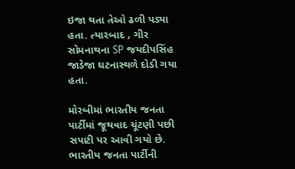ઇજા થતા તેઓ ઢળી પડ્યા હતા. ત્યારબાદ , ગીર સોમનાથના SP જયદીપસિંહ જાડેજા ઘટનાસ્થળે દોડી ગયા હતા.

મોરબીમાં ભારતીય જનતા પાર્ટીમાં જૂથવાદ ચૂંટણી પછી સપાટી પર આવી ગયો છે. ભારતીય જનતા પાર્ટીની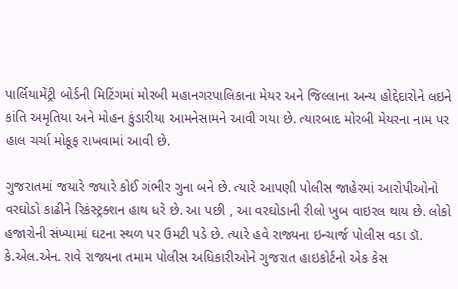પાર્લિયામેંટ્રી બોર્ડની મિટિંગમાં મોરબી મહાનગરપાલિકાના મેયર અને જિલ્લાના અન્ય હોદ્દેદારોને લઇને કાંતિ અમૃતિયા અને મોહન કુંડારીયા આમનેસામને આવી ગયા છે. ત્યારબાદ મોરબી મેયરના નામ પર હાલ ચર્ચા મોકૂફ રાખવામાં આવી છે.

ગુજરાતમાં જયારે જયારે કોઈ ગંભીર ગુના બને છે. ત્યારે આપણી પોલીસ જાહેરમાં આરોપીઓનો વરઘોડો કાઢીને રિકંસ્ટ્રક્શન હાથ ધરે છે. આ પછી , આ વરઘોડાની રીલો ખુબ વાઇરલ થાય છે. લોકો હજારોની સંખ્યામાં ઘટના સ્થળ પર ઉમટી પડે છે. ત્યારે હવે રાજ્યના ઇન્ચાર્જ પોલીસ વડા ડૉ. કે.એલ.એન. રાવે રાજ્યના તમામ પોલીસ અધિકારીઓને ગુજરાત હાઇકોર્ટનો એક કેસ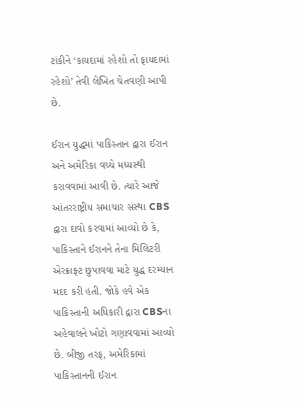ટાંકીને ‘કાયદામાં રહેશો તો ફાયદામાં રહેશો’ તેવી લેખિત ચેતવણી આપી છે.

ઈરાન યુદ્ધમાં પાકિસ્તાન દ્વારા ઈરાન અને અમેરિકા વચ્ચે મધ્યસ્થી કરાવવામાં આવી છે. ત્યારે આજે આંતરરાષ્ટ્રીય સમાચાર સંસ્થા CBS દ્વારા દાવો કરવામાં આવ્યો છે કે, પાકિસ્તાને ઈરાનને તેના મિલિટરી એરક્રાફ્ટ છુપાવવા માટે યુદ્ધ દરમ્યાન મદદ કરી હતી. જોકે હવે એક પાકિસ્તાની અધિકારી દ્વારા CBSના અહેવાલને ખોટો ગણાવવામાં આવ્યો છે. બીજી તરફ, અમેરિકામાં પાકિસ્તાનની ઈરાન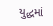યુદ્ધમાં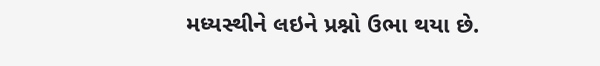મધ્યસ્થીને લઇને પ્રશ્નો ઉભા થયા છે.